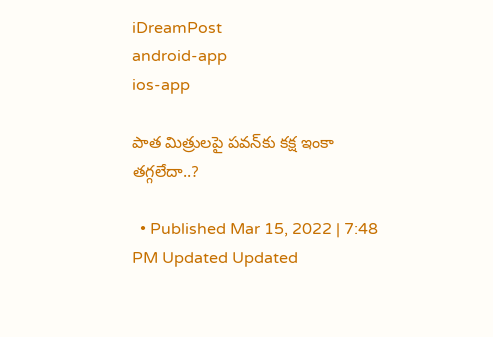iDreamPost
android-app
ios-app

పాత మిత్రులపై పవన్‌కు కక్ష ఇంకా తగ్గలేదా..?

  • Published Mar 15, 2022 | 7:48 PM Updated Updated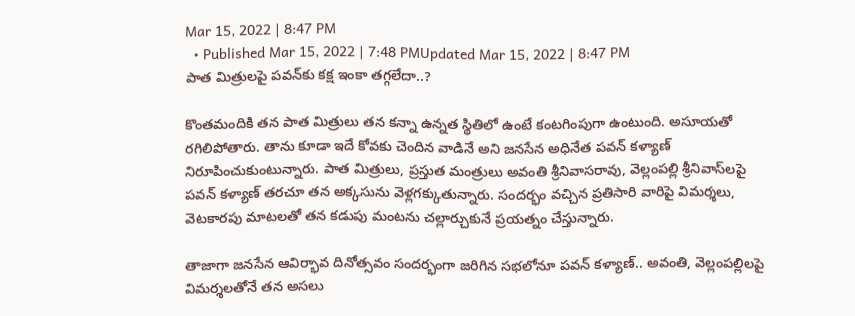Mar 15, 2022 | 8:47 PM
  • Published Mar 15, 2022 | 7:48 PMUpdated Mar 15, 2022 | 8:47 PM
పాత మిత్రులపై పవన్‌కు కక్ష ఇంకా తగ్గలేదా..?

కొంతమందికి తన పాత మిత్రులు తన కన్నా ఉన్నత స్థితిలో ఉంటే కంటగింపుగా ఉంటుంది. అసూయతో రగిలిపోతారు. తాను కూడా ఇదే కోవకు చెందిన వాడినే అని జనసేన అధినేత పవన్‌ కళ్యాణ్‌ నిరూపించుకుంటున్నారు. పాత మిత్రులు, ప్రస్తుత మంత్రులు అవంతి శ్రీనివాసరావు, వెల్లంపల్లి శ్రీనివాస్‌లపై పవన్‌ కళ్యాణ్‌ తరచూ తన అక్కసును వెళ్లగక్కుతున్నారు. సందర్భం వచ్చిన ప్రతిసారి వారిపై విమర్శలు, వెటకారపు మాటలతో తన కడుపు మంటను చల్లార్చుకునే ప్రయత్నం చేస్తున్నారు.

తాజాగా జనసేన ఆవిర్భావ దినోత్సవం సందర్భంగా జరిగిన సభలోనూ పవన్‌ కళ్యాణ్‌.. అవంతి, వెల్లంపల్లిలపై విమర్శలతోనే తన అసలు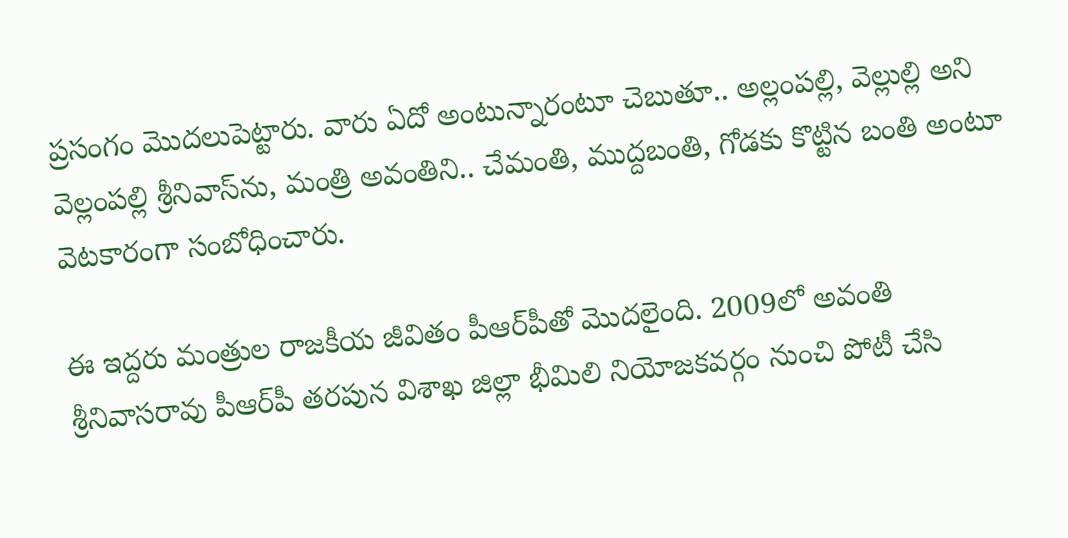ప్రసంగం మొదలుపెట్టారు. వారు ఏదో అంటున్నారంటూ చెబుతూ.. అల్లంపల్లి, వెల్లుల్లి అని వెల్లంపల్లి శ్రీనివాస్‌ను, మంత్రి అవంతిని.. చేమంతి, ముద్దబంతి, గోడకు కొట్టిన బంతి అంటూ వెటకారంగా సంబోధించారు.

ఈ ఇద్దరు మంత్రుల రాజకీయ జీవితం పీఆర్‌పీతో మొదలైంది. 2009లో అవంతి శ్రీనివాసరావు పీఆర్‌పీ తరపున విశాఖ జిల్లా భీమిలి నియోజకవర్గం నుంచి పోటీ చేసి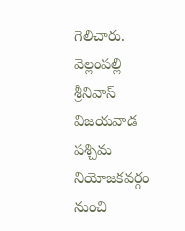గెలిచారు. వెల్లంపల్లి శ్రీనివాస్‌ విజయవాడ పశ్చిమ నియోజకవర్గం నుంచి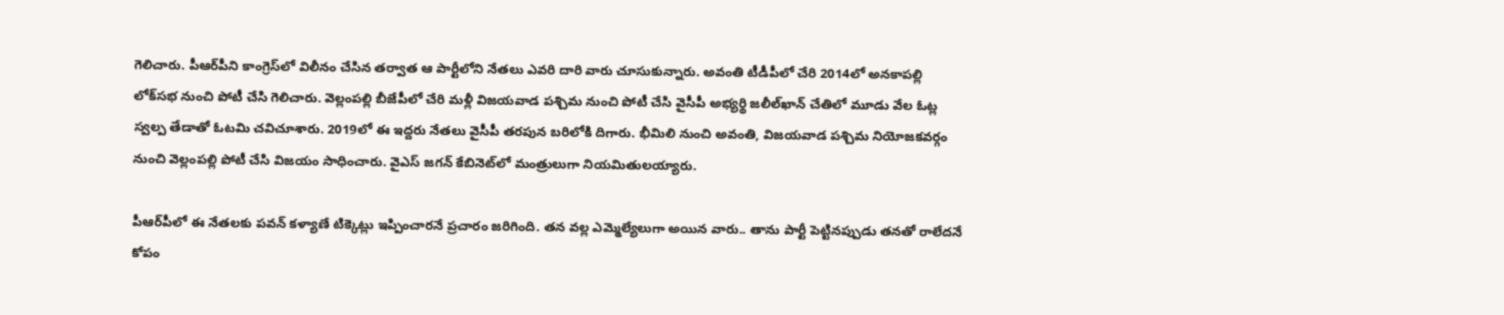గెలిచారు. పీఆర్‌పీని కాంగ్రెస్‌లో విలీనం చేసిన తర్వాత ఆ పార్టీలోని నేతలు ఎవరి దారి వారు చూసుకున్నారు. అవంతి టీడీపీలో చేరి 2014లో అనకాపల్లి లోక్‌సభ నుంచి పోటీ చేసి గెలిచారు. వెల్లంపల్లి బీజేపీలో చేరి మళ్లీ విజయవాడ పశ్చిమ నుంచి పోటీ చేసి వైసీపీ అభ్యర్థి జలీల్‌ఖాన్‌ చేతిలో మూడు వేల ఓట్ల స్వల్ప తేడాతో ఓటమి చవిచూశారు. 2019లో ఈ ఇద్దరు నేతలు వైసీపీ తరపున బరిలోకి దిగారు. భీమిలి నుంచి అవంతి, విజయవాడ పశ్చిమ నియోజకవర్గం నుంచి వెల్లంపల్లి పోటీ చేసి విజయం సాధించారు. వైఎస్‌ జగన్‌ కేబినెట్‌లో మంత్రులుగా నియమితులయ్యారు.

పీఆర్‌పీలో ఈ నేతలకు పవన్‌ కళ్యాణే టిక్కెట్లు ఇప్పించారనే ప్రచారం జరిగింది. తన వల్ల ఎమ్మెల్యేలుగా అయిన వారు.. తాను పార్టీ పెట్టినప్పుడు తనతో రాలేదనే కోపం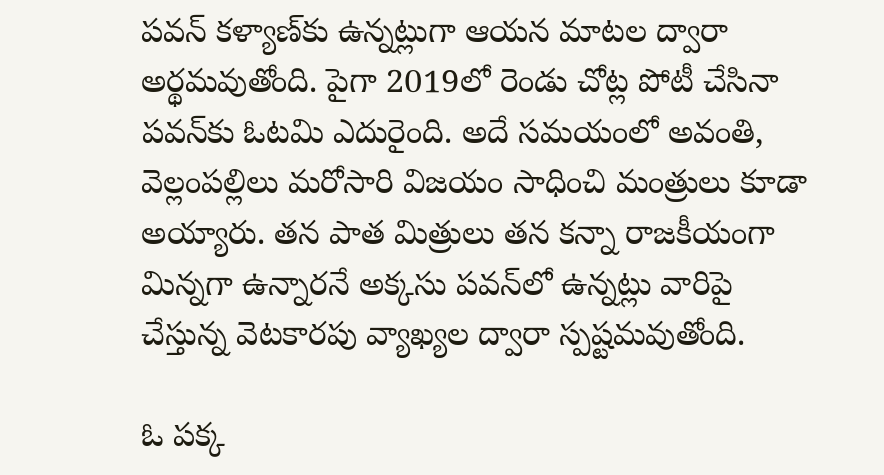పవన్‌ కళ్యాణ్‌కు ఉన్నట్లుగా ఆయన మాటల ద్వారా అర్థమవుతోంది. పైగా 2019లో రెండు చోట్ల పోటీ చేసినా పవన్‌కు ఓటమి ఎదురైంది. అదే సమయంలో అవంతి, వెల్లంపల్లిలు మరోసారి విజయం సాధించి మంత్రులు కూడా అయ్యారు. తన పాత మిత్రులు తన కన్నా రాజకీయంగా మిన్నగా ఉన్నారనే అక్కసు పవన్‌లో ఉన్నట్లు వారిపై చేస్తున్న వెటకారపు వ్యాఖ్యల ద్వారా స్పష్టమవుతోంది.

ఓ పక్క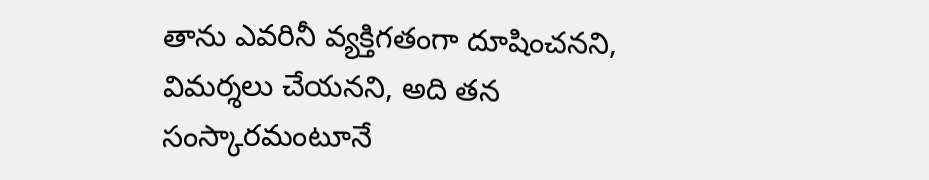తాను ఎవరినీ వ్యక్తిగతంగా దూషించనని, విమర్శలు చేయనని, అది తన సంస్కారమంటూనే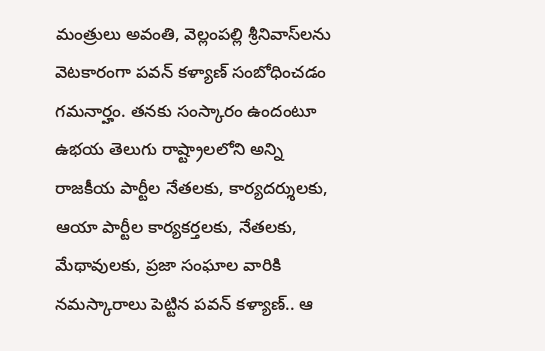మంత్రులు అవంతి, వెల్లంపల్లి శ్రీనివాస్‌లను వెటకారంగా పవన్‌ కళ్యాణ్‌ సంబోధించడం గమనార్హం. తనకు సంస్కారం ఉందంటూ ఉభయ తెలుగు రాష్ట్రాలలోని అన్ని రాజకీయ పార్టీల నేతలకు, కార్యదర్శులకు, ఆయా పార్టీల కార్యకర్తలకు, నేతలకు, మేథావులకు, ప్రజా సంఘాల వారికి నమస్కారాలు పెట్టిన పవన్‌ కళ్యాణ్‌.. ఆ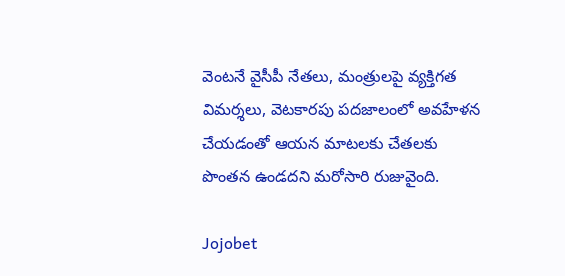వెంటనే వైసీపీ నేతలు, మంత్రులపై వ్యక్తిగత విమర్శలు, వెటకారపు పదజాలంలో అవహేళన చేయడంతో ఆయన మాటలకు చేతలకు పొంతన ఉండదని మరోసారి రుజువైంది.

Jojobet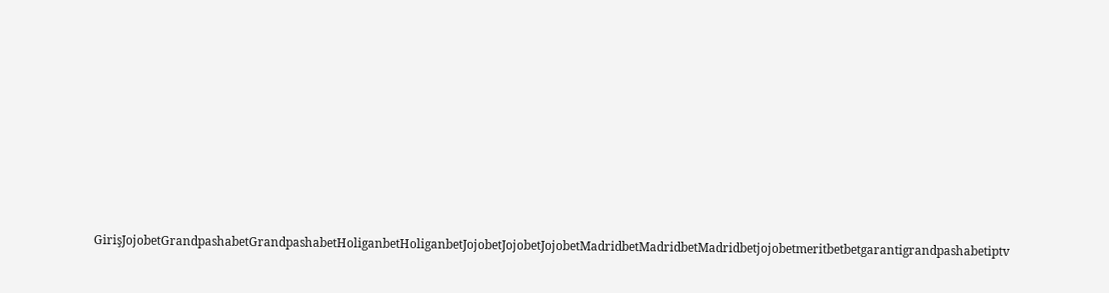GirişJojobetGrandpashabetGrandpashabetHoliganbetHoliganbetJojobetJojobetJojobetMadridbetMadridbetMadridbetjojobetmeritbetbetgarantigrandpashabetiptv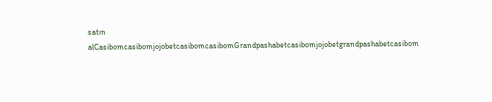satın alCasibomcasibomjojobetcasibomcasibomGrandpashabetcasibomjojobetgrandpashabetcasibom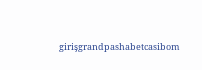girişgrandpashabetcasibom